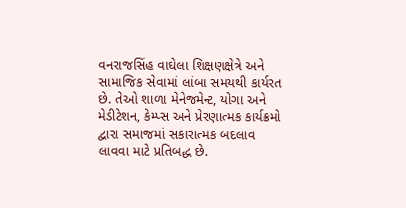વનરાજસિંહ વાઘેલા શિક્ષણક્ષેત્રે અને સામાજિક સેવામાં લાંબા સમયથી કાર્યરત છે. તેઓ શાળા મેનેજમેન્ટ, યોગા અને મેડીટેશન, કેમ્પ્સ અને પ્રેરણાત્મક કાર્યક્રમો દ્વારા સમાજમાં સકારાત્મક બદલાવ લાવવા માટે પ્રતિબદ્ધ છે.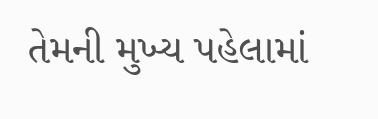તેમની મુખ્ય પહેલામાં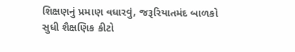શિક્ષણનું પ્રમાણ વધારવું, જરૂરિયાતમંદ બાળકો સુધી શૈક્ષણિક કીટો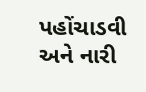પહોંચાડવી અને નારી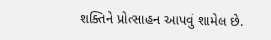શક્તિને પ્રોત્સાહન આપવું શામેલ છે.